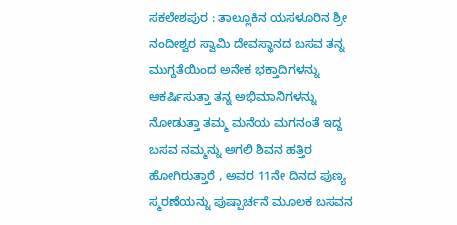ಸಕಲೇಶಪುರ : ತಾಲ್ಲೂಕಿನ ಯಸಳೂರಿನ ಶ್ರೀ ನಂದೀಶ್ವರ ಸ್ವಾಮಿ ದೇವಸ್ಥಾನದ ಬಸವ ತನ್ನ ಮುಗ್ದತೆಯಿಂದ ಅನೇಕ ಭಕ್ತಾದಿಗಳನ್ನು ಆಕರ್ಷಿಸುತ್ತಾ ತನ್ನ ಅಭಿಮಾನಿಗಳನ್ನು ನೋಡುತ್ತಾ ತಮ್ಮ ಮನೆಯ ಮಗನಂತೆ ಇದ್ದ ಬಸವ ನಮ್ಮನ್ನು ಅಗಲಿ ಶಿವನ ಹತ್ತಿರ ಹೋಗಿರುತ್ತಾರೆ , ಅವರ 11ನೇ ದಿನದ ಪುಣ್ಯ ಸ್ಮರಣೆಯನ್ನು ಪುಷ್ಪಾರ್ಚನೆ ಮೂಲಕ ಬಸವನ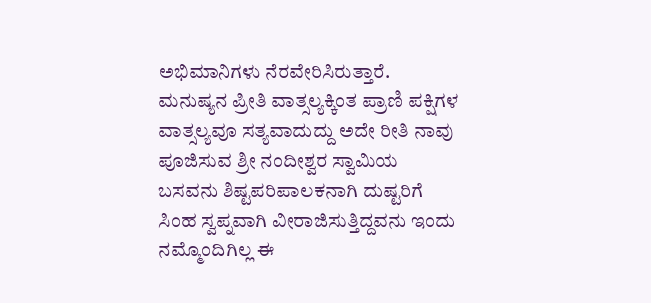ಅಭಿಮಾನಿಗಳು ನೆರವೇರಿಸಿರುತ್ತಾರೆ.
ಮನುಷ್ಯನ ಪ್ರೀತಿ ವಾತ್ಸಲ್ಯಕ್ಕಿಂತ ಪ್ರಾಣಿ ಪಕ್ಷಿಗಳ ವಾತ್ಸಲ್ಯವೂ ಸತ್ಯವಾದುದ್ದು ಅದೇ ರೀತಿ ನಾವು ಪೂಜಿಸುವ ಶ್ರೀ ನಂದೀಶ್ವರ ಸ್ವಾಮಿಯ ಬಸವನು ಶಿಷ್ಟಪರಿಪಾಲಕನಾಗಿ ದುಷ್ಟರಿಗೆ ಸಿಂಹ ಸ್ವಪ್ನವಾಗಿ ವೀರಾಜಿಸುತ್ತಿದ್ದವನು ಇಂದು ನಮ್ಮೊಂದಿಗಿಲ್ಲ ಈ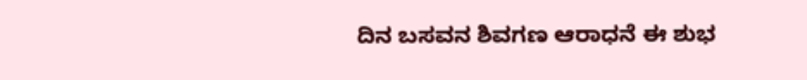ದಿನ ಬಸವನ ಶಿವಗಣ ಆರಾಧನೆ ಈ ಶುಭ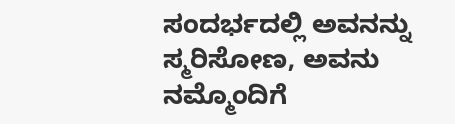ಸಂದರ್ಭದಲ್ಲಿ ಅವನನ್ನು ಸ್ಮರಿಸೋಣ, ಅವನು ನಮ್ಮೊಂದಿಗೆ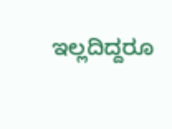ಇಲ್ಲದಿದ್ದರೂ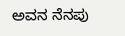ಅವನ ನೆನಪು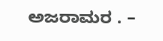ಅಜರಾಮರ . –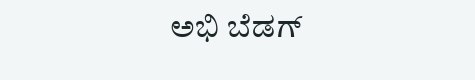ಅಭಿ ಬೆಡಗ್